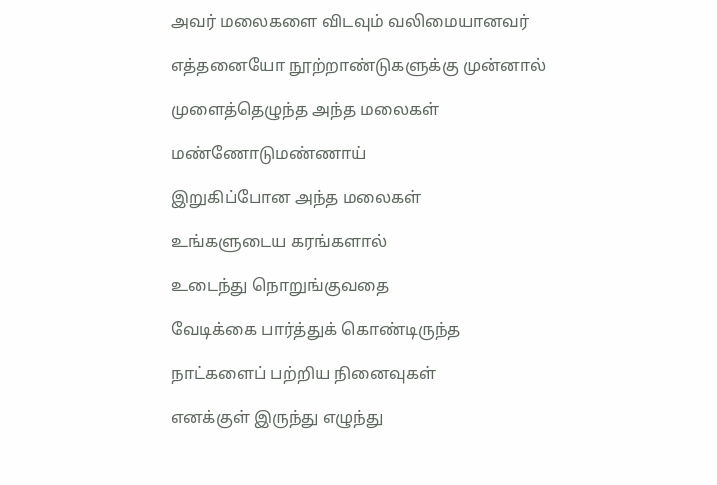அவர் மலைகளை விடவும் வலிமையானவர்

எத்தனையோ நூற்றாண்டுகளுக்கு முன்னால்

முளைத்தெழுந்த அந்த மலைகள்

மண்ணோடுமண்ணாய்

இறுகிப்போன அந்த மலைகள்

உங்களுடைய கரங்களால்

உடைந்து நொறுங்குவதை

வேடிக்கை பார்த்துக் கொண்டிருந்த

நாட்களைப் பற்றிய நினைவுகள்

எனக்குள் இருந்து எழுந்து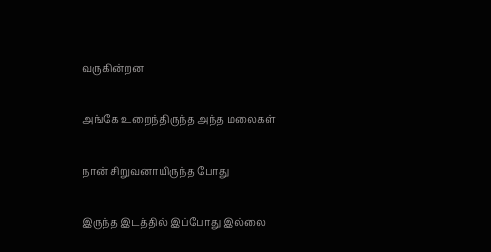வருகின்றன

அங்கே உறைந்திருந்த அந்த மலைகள்

நான் சிறுவனாயிருந்த போது

இருந்த இடத்தில் இப்போது இல்லை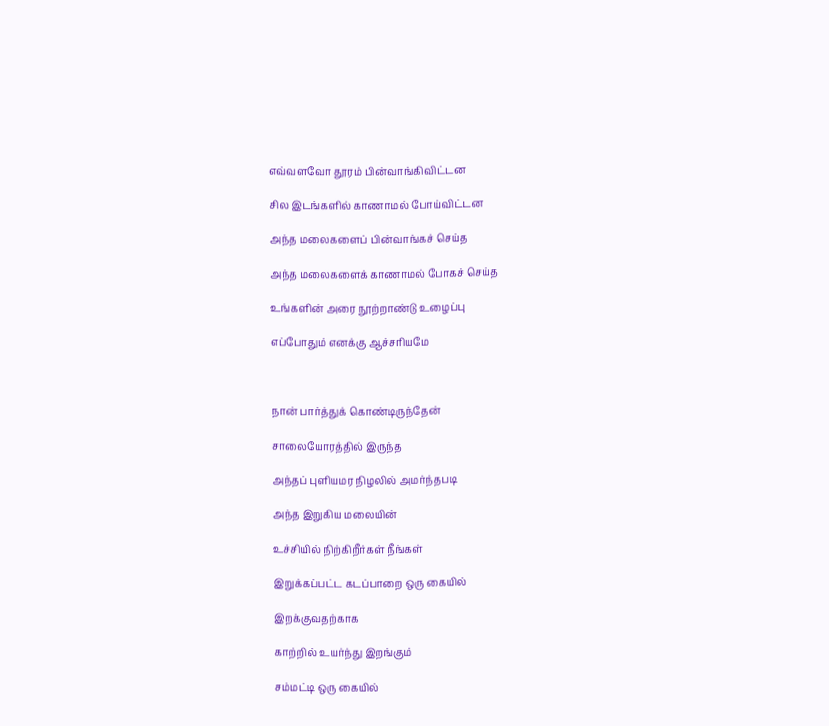எவ்வளவோ தூரம் பின்வாங்கிவிட்டன

சில இடங்களில் காணாமல் போய்விட்டன

அந்த மலைகளைப் பின்வாங்கச் செய்த

அந்த மலைகளைக் காணாமல் போகச் செய்த

உங்களின் அரை நூற்றாண்டு உழைப்பு

எப்போதும் எனக்கு ஆச்சரியமே



நான் பார்த்துக் கொண்டிருந்தேன்

சாலையோரத்தில் இருந்த

அந்தப் புளியமர நிழலில் அமர்ந்தபடி

அந்த இறுகிய மலையின்

உச்சியில் நிற்கிறீர்கள் நீங்கள்

இறுக்கப்பட்ட கடப்பாறை ஒரு கையில்

இறக்குவதற்காக

காற்றில் உயர்ந்து இறங்கும்

சம்மட்டி ஒரு கையில்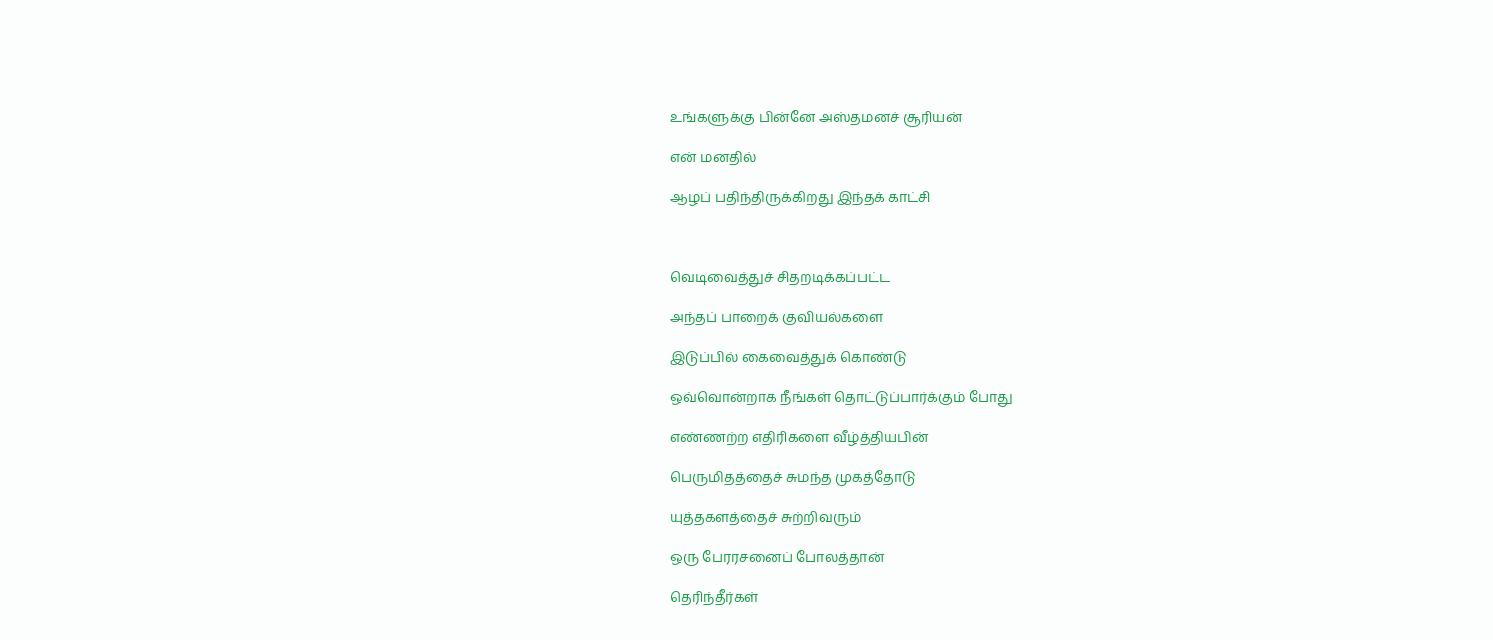உங்களுக்கு பின்னே அஸ்தமனச் சூரியன்

என் மனதில்

ஆழப் பதிந்திருக்கிறது இந்தக் காட்சி



வெடிவைத்துச் சிதறடிக்கப்பட்ட

அந்தப் பாறைக் குவியல்களை

இடுப்பில் கைவைத்துக் கொண்டு

ஒவ்வொன்றாக நீங்கள் தொட்டுப்பார்க்கும் போது

எண்ணற்ற எதிரிகளை வீழ்த்தியபின்

பெருமிதத்தைச் சுமந்த முகத்தோடு

யுத்தகளத்தைச் சுற்றிவரும்

ஒரு பேரரசனைப் போலத்தான்

தெரிந்தீர்கள்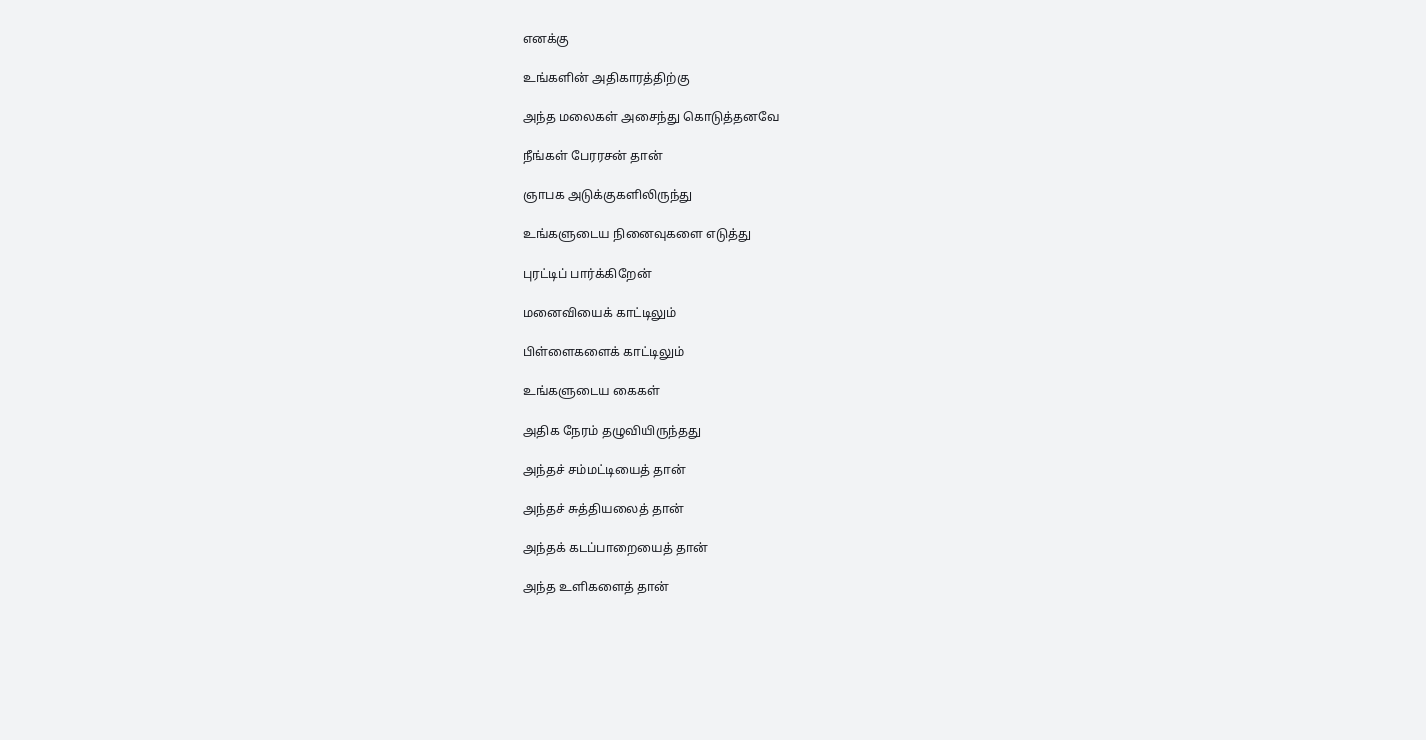எனக்கு

உங்களின் அதிகாரத்திற்கு

அந்த மலைகள் அசைந்து கொடுத்தனவே

நீங்கள் பேரரசன் தான்

ஞாபக அடுக்குகளிலிருந்து

உங்களுடைய நினைவுகளை எடுத்து

புரட்டிப் பார்க்கிறேன்

மனைவியைக் காட்டிலும்

பிள்ளைகளைக் காட்டிலும்

உங்களுடைய கைகள்

அதிக நேரம் தழுவியிருந்தது

அந்தச் சம்மட்டியைத் தான்

அந்தச் சுத்தியலைத் தான்

அந்தக் கடப்பாறையைத் தான்

அந்த உளிகளைத் தான்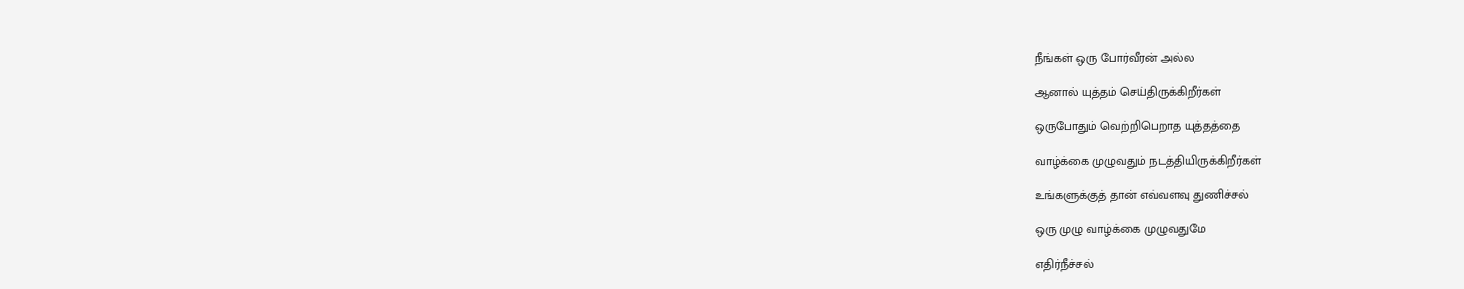நீங்கள் ஒரு போர்வீரன் அல்ல

ஆனால் யுத்தம் செய்திருக்கிறீர்கள்

ஒருபோதும் வெற்றிபெறாத யுத்தத்தை

வாழ்க்கை முழுவதும் நடத்தியிருக்கிறீர்கள்

உங்களுக்குத் தான் எவ்வளவு துணிச்சல்

ஒரு முழு வாழ்க்கை முழுவதுமே

எதிர்நீச்சல்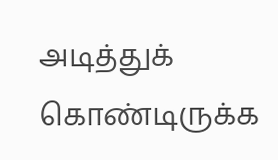அடித்துக் கொண்டிருக்க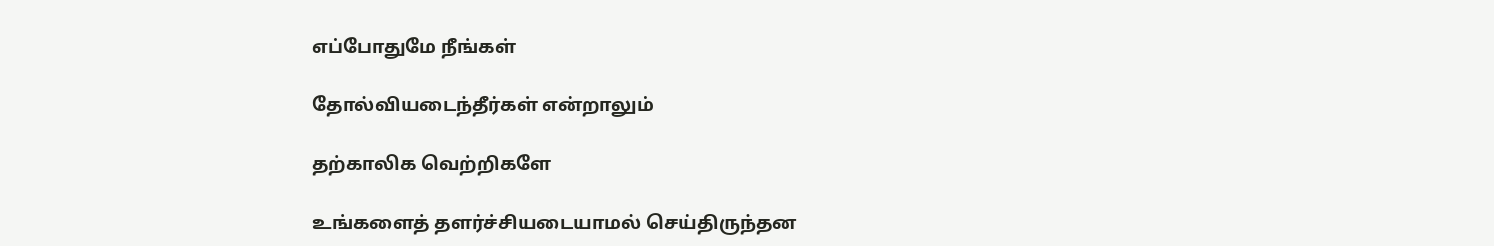எப்போதுமே நீங்கள்

தோல்வியடைந்தீர்கள் என்றாலும்

தற்காலிக வெற்றிகளே

உங்களைத் தளர்ச்சியடையாமல் செய்திருந்தன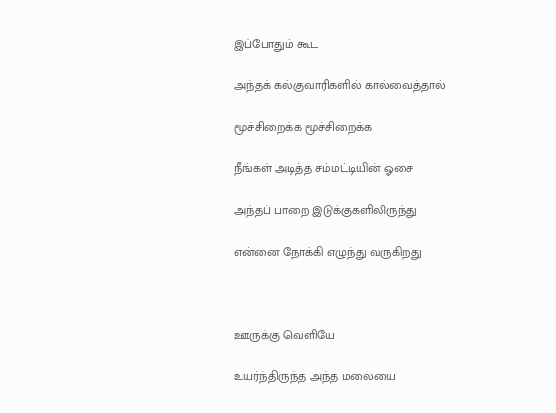இப்போதும் கூட

அந்தக் கல்குவாரிகளில் கால்வைத்தால்

மூச்சிறைக்க மூச்சிறைக்க

நீங்கள் அடித்த சம்மட்டியின் ஓசை

அந்தப் பாறை இடுக்குகளிலிருந்து

என்னை நோக்கி எழுந்து வருகிறது



ஊருக்கு வெளியே

உயர்ந்திருந்த அந்த மலையை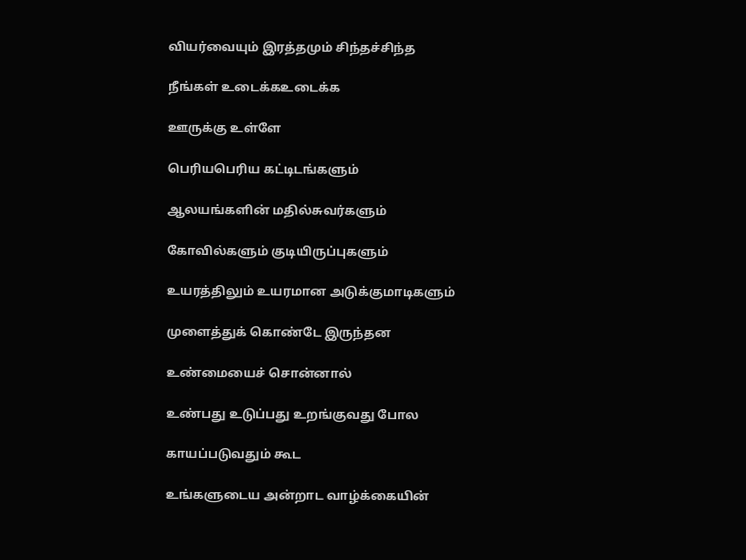வியர்வையும் இரத்தமும் சிந்தச்சிந்த

நீங்கள் உடைக்கஉடைக்க

ஊருக்கு உள்ளே

பெரியபெரிய கட்டிடங்களும்

ஆலயங்களின் மதில்சுவர்களும்

கோவில்களும் குடியிருப்புகளும்

உயரத்திலும் உயரமான அடுக்குமாடிகளும்

முளைத்துக் கொண்டே இருந்தன

உண்மையைச் சொன்னால்

உண்பது உடுப்பது உறங்குவது போல

காயப்படுவதும் கூட

உங்களுடைய அன்றாட வாழ்க்கையின்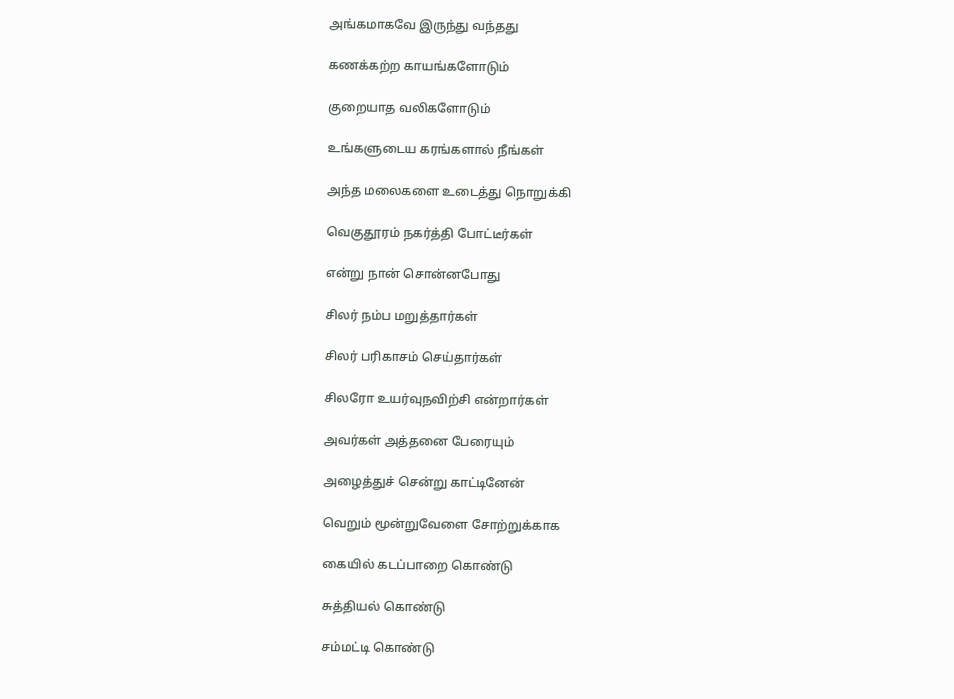அங்கமாகவே இருந்து வந்தது

கணக்கற்ற காயங்களோடும்

குறையாத வலிகளோடும்

உங்களுடைய கரங்களால் நீங்கள்

அந்த மலைகளை உடைத்து நொறுக்கி

வெகுதூரம் நகர்த்தி போட்டீர்கள்

என்று நான் சொன்னபோது

சிலர் நம்ப மறுத்தார்கள்

சிலர் பரிகாசம் செய்தார்கள்

சிலரோ உயர்வுநவிற்சி என்றார்கள்

அவர்கள் அத்தனை பேரையும்

அழைத்துச் சென்று காட்டினேன்

வெறும் மூன்றுவேளை சோற்றுக்காக

கையில் கடப்பாறை கொண்டு

சுத்தியல் கொண்டு

சம்மட்டி கொண்டு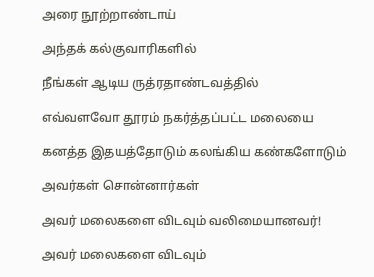அரை நூற்றாண்டாய்

அந்தக் கல்குவாரிகளில்

நீங்கள் ஆடிய ருத்ரதாண்டவத்தில்

எவ்வளவோ தூரம் நகர்த்தப்பட்ட மலையை

கனத்த இதயத்தோடும் கலங்கிய கண்களோடும்

அவர்கள் சொன்னார்கள்

அவர் மலைகளை விடவும் வலிமையானவர்!

அவர் மலைகளை விடவும்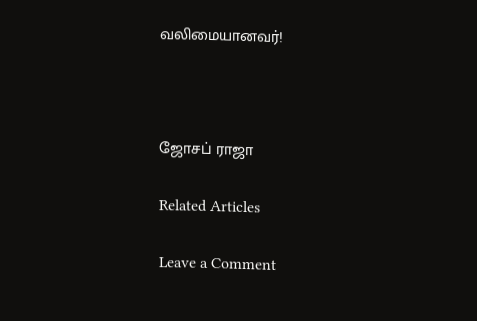வலிமையானவர்!



ஜோசப் ராஜா

Related Articles

Leave a Comment